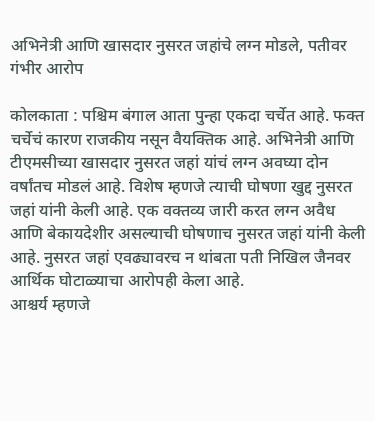अभिनेत्री आणि खासदार नुसरत जहांचे लग्न मोडले, पतीवर गंभीर आरोप

कोलकाता : पश्चिम बंगाल आता पुन्हा एकदा चर्चेत आहे. फक्त चर्चेचं कारण राजकीय नसून वैयक्तिक आहे. अभिनेत्री आणि टीएमसीच्या खासदार नुसरत जहां यांचं लग्न अवघ्या दोन वर्षांतच मोडलं आहे. विशेष म्हणजे त्याची घोषणा खुद्द नुसरत जहां यांनी केली आहे. एक वक्तव्य जारी करत लग्न अवैध आणि बेकायदेशीर असल्याची घोषणाच नुसरत जहां यांनी केली आहे. नुसरत जहां एवढ्यावरच न थांबता पती निखिल जैनवर आर्थिक घोटाळ्याचा आरोपही केला आहे.
आश्चर्य म्हणजे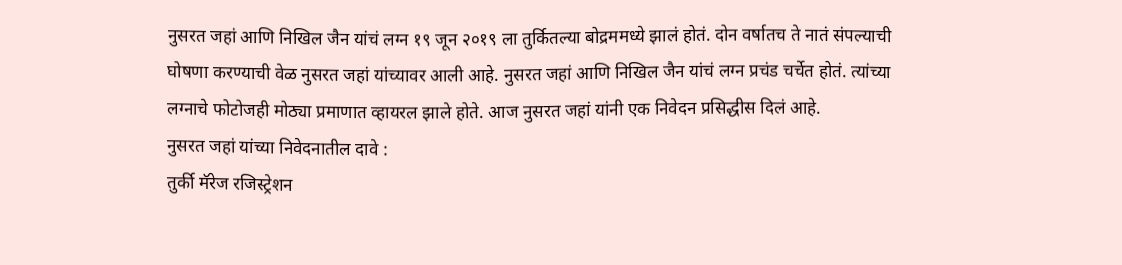नुसरत जहां आणि निखिल जैन यांचं लग्न १९ जून २०१९ ला तुर्कितल्या बोद्रममध्ये झालं होतं. दोन वर्षातच ते नातं संपल्याची घोषणा करण्याची वेळ नुसरत जहां यांच्यावर आली आहे. नुसरत जहां आणि निखिल जैन यांचं लग्न प्रचंड चर्चेत होतं. त्यांच्या लग्नाचे फोटोजही मोठ्या प्रमाणात व्हायरल झाले होते. आज नुसरत जहां यांनी एक निवेदन प्रसिद्धीस दिलं आहे.
नुसरत जहां यांच्या निवेदनातील दावे :
तुर्की मॅरेज रजिस्ट्रेशन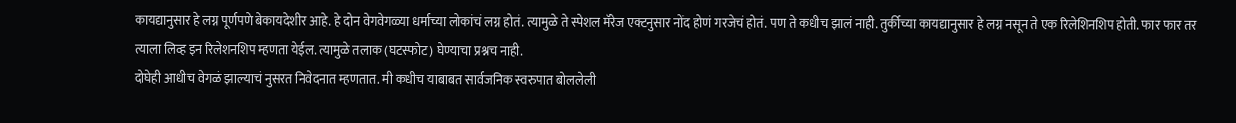कायद्यानुसार हे लग्न पूर्णपणे बेकायदेशीर आहे. हे दोन वेगवेगळ्या धर्माच्या लोकांचं लग्न होतं. त्यामुळे ते स्पेशल मॅरेज एक्टनुसार नोंद होणं गरजेचं होतं. पण ते कधीच झालं नाही. तुर्कीच्या कायद्यानुसार हे लग्न नसून ते एक रिलेशिनशिप होती. फार फार तर त्याला लिव्ह इन रिलेशनशिप म्हणता येईल. त्यामुळे तलाक (घटस्फोट) घेण्याचा प्रश्नच नाही.
दोघेही आधीच वेगळं झाल्याचं नुसरत निवेदनात म्हणतात. मी कधीच याबाबत सार्वजनिक स्वरुपात बोललेली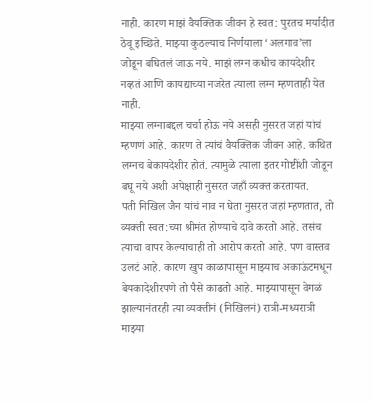नाही. कारण माझं वैयक्तिक जीवन हे स्वत: पुरतच मर्यादीत ठेवू इच्छिते. माझ्या कुठल्याच निर्णयाला ‘अलगाव’ला जोडून बघितलं जाऊ नये. माझं लग्न कधीच कायदेशीर नव्हतं आणि कायद्याच्या नजरेत त्याला लग्न म्हणताही येत नाही.
माझ्या लग्नाबद्दल चर्चा होऊ नये असही नुसरत जहां यांचं म्हणणं आहे. कारण ते त्यांचं वैयक्तिक जीवन आहे. कथित लग्नच बेकायदेशीर होतं. त्यामुळे त्याला इतर गोष्टींशी जोडून बघू नये अशी अपेक्षाही नुसरत जहाँ व्यक्त करतायत.
पती निखिल जैन यांचं नाव न घेता नुसरत जहां म्हणतात, तो व्यक्ती स्वत:च्या श्रीमंत होण्याचे दावे करतो आहे. तसंच त्याचा वापर केल्याचाही तो आरोप करतो आहे. पण वास्तव उलटं आहे. कारण खुप काळापासून माझ्याच अकाऊंटमधून बेयकादेशीरपणे तो पैसे काढतो आहे. माझ्यापासून वेगळं झाल्यानंतरही त्या व्यक्तीनं (निखिलनं) रात्री-मध्यरात्री माझ्या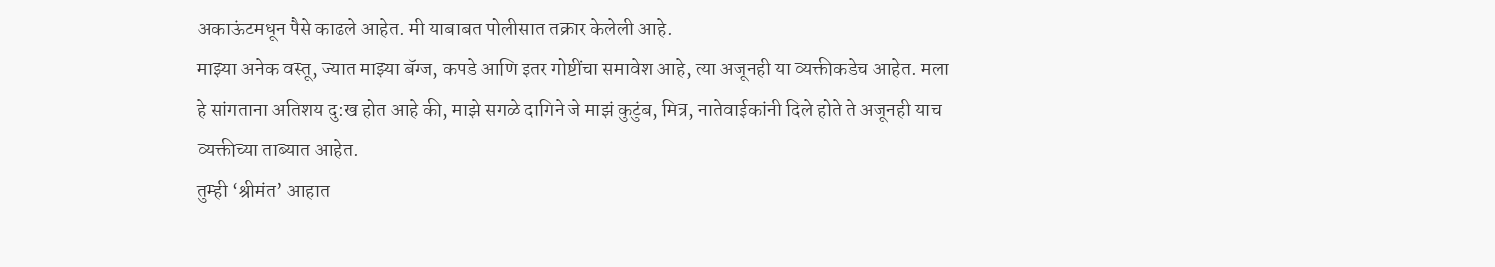अकाऊंटमधून पैसे काढले आहेत. मी याबाबत पोलीसात तक्रार केलेली आहे.
माझ्या अनेक वस्तू, ज्यात माझ्या बॅग्ज, कपडे आणि इतर गोष्टींचा समावेश आहे, त्या अजूनही या व्यक्तीकडेच आहेत. मला हे सांगताना अतिशय दु:ख होत आहे की, माझे सगळे दागिने जे माझं कुटुंब, मित्र, नातेवाईकांनी दिले होते ते अजूनही याच व्यक्तीच्या ताब्यात आहेत.
तुम्ही ‘श्रीमंत’ आहात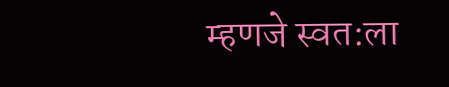म्हणजे स्वत:ला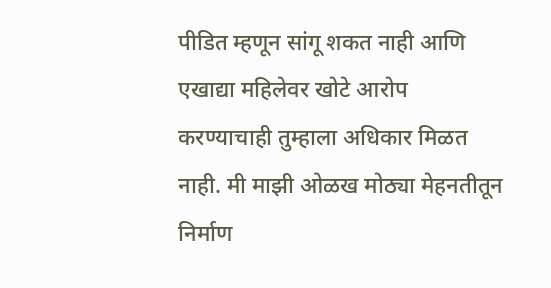पीडित म्हणून सांगू शकत नाही आणि एखाद्या महिलेवर खोटे आरोप करण्याचाही तुम्हाला अधिकार मिळत नाही. मी माझी ओळख मोठ्या मेहनतीतून निर्माण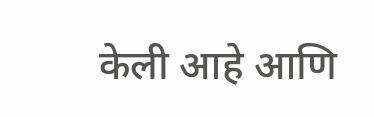केली आहे आणि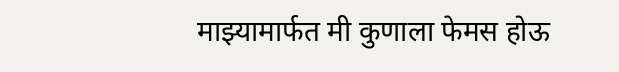माझ्यामार्फत मी कुणाला फेमस होऊ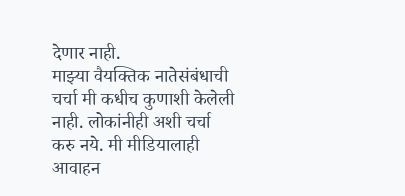देणार नाही.
माझ्या वैयक्तिक नातेसंबंधाची चर्चा मी कधीच कुणाशी केलेली नाही. लोकांनीही अशी चर्चा करु नये. मी मीडियालाही आवाहन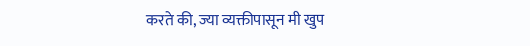करते की, ज्या व्यक्तीपासून मी खुप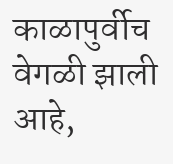काळापुर्वीच वेगळी झाली आहे,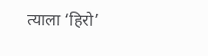त्याला ‘हिरो’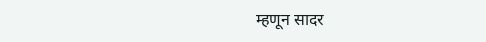म्हणून सादर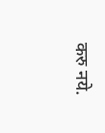करु नये.